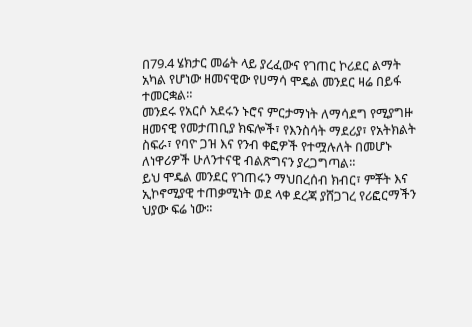በ79.4 ሄክታር መሬት ላይ ያረፈውና የገጠር ኮሪደር ልማት አካል የሆነው ዘመናዊው የሀማሳ ሞዴል መንደር ዛሬ በይፋ ተመርቋል።
መንደሩ የአርሶ አደሩን ኑሮና ምርታማነት ለማሳደግ የሚያግዙ ዘመናዊ የመታጠቢያ ክፍሎች፣ የእንስሳት ማደሪያ፣ የአትክልት ስፍራ፣ የባዮ ጋዝ እና የንብ ቀፎዎች የተሟሉለት በመሆኑ ለነዋሪዎች ሁለንተናዊ ብልጽግናን ያረጋግጣል።
ይህ ሞዴል መንደር የገጠሩን ማህበረሰብ ክብር፣ ምቾት እና ኢኮኖሚያዊ ተጠቃሚነት ወደ ላቀ ደረጃ ያሸጋገረ የሪፎርማችን ህያው ፍሬ ነው።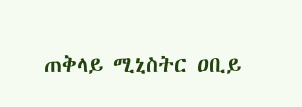ጠቅላይ ሚኒስትር ዐቢይ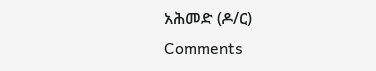አሕመድ (ዶ/ር)
Comments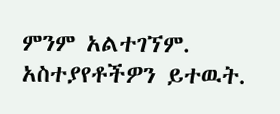ምንም አልተገኘም.
አስተያየቶችዎን ይተዉት.